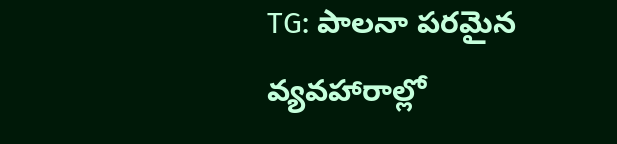TG: పాలనా పరమైన వ్యవహారాల్లో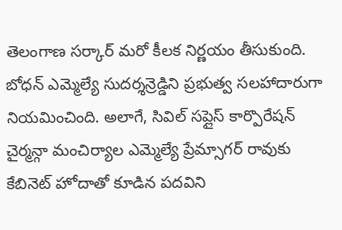తెలంగాణ సర్కార్ మరో కీలక నిర్ణయం తీసుకుంది. బోధన్ ఎమ్మెల్యే సుదర్శన్రెడ్డిని ప్రభుత్వ సలహాదారుగా నియమించింది. అలాగే, సివిల్ సప్లైస్ కార్పొరేషన్ చైర్మన్గా మంచిర్యాల ఎమ్మెల్యే ప్రేమ్సాగర్ రావుకు కేబినెట్ హోదాతో కూడిన పదవిని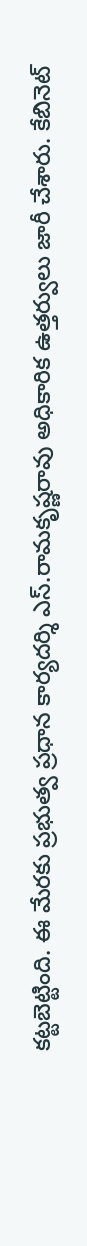కట్టబెట్టింది. ఈ మేరకు ప్రభుత్వ ప్రధాన కార్యదర్శి ఎస్.రామకృష్ణరావు అధికారిక ఉత్తర్వులు జారీ చేశారు. కేబినెట్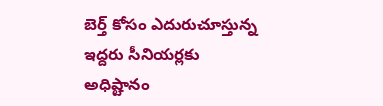బెర్త్ కోసం ఎదురుచూస్తున్న ఇద్దరు సీనియర్లకు అధిష్టానం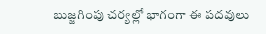బుజ్జగింపు చర్యల్లో భాగంగా ఈ పదవులు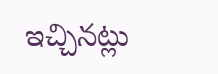ఇచ్చినట్లు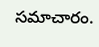సమాచారం.